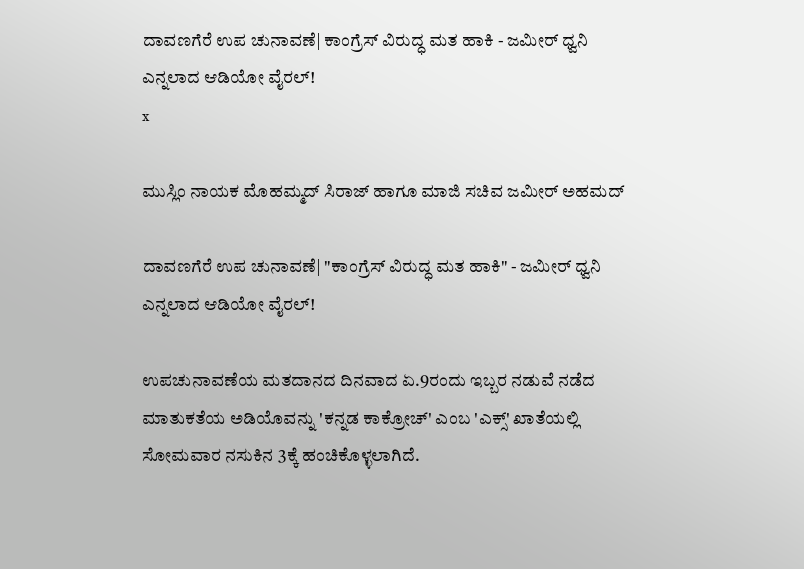ದಾವಣಗೆರೆ ಉಪ ಚುನಾವಣೆ| ಕಾಂಗ್ರೆಸ್‌ ವಿರುದ್ಧ ಮತ ಹಾಕಿ - ಜಮೀರ್ ಧ್ವನಿ ಎನ್ನಲಾದ ಆಡಿಯೋ ವೈರಲ್!
x

ಮುಸ್ಲಿಂ ನಾಯಕ ಮೊಹಮ್ಮದ್ ಸಿರಾಜ್ ಹಾಗೂ ಮಾಜಿ ಸಚಿವ ಜಮೀರ್‌ ಅಹಮದ್‌

ದಾವಣಗೆರೆ ಉಪ ಚುನಾವಣೆ| "ಕಾಂಗ್ರೆಸ್‌ ವಿರುದ್ಧ ಮತ ಹಾಕಿ" - ಜಮೀರ್ ಧ್ವನಿ ಎನ್ನಲಾದ ಆಡಿಯೋ ವೈರಲ್!

ಉಪಚುನಾವಣೆಯ ಮತದಾನದ ದಿನವಾದ ಏ.9ರಂದು ಇಬ್ಬರ ನಡುವೆ ನಡೆದ ಮಾತುಕತೆಯ ಅಡಿಯೊವನ್ನು 'ಕನ್ನಡ ಕಾಕ್ರೋಚ್' ಎಂಬ 'ಎಕ್ಸ್' ಖಾತೆಯಲ್ಲಿ ಸೋಮವಾರ ನಸುಕಿನ 3ಕ್ಕೆ ಹಂಚಿಕೊಳ್ಳಲಾಗಿದೆ.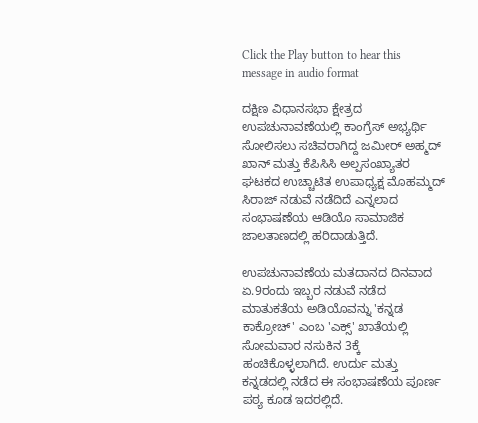Click the Play button to hear this message in audio format

ದಕ್ಷಿಣ ವಿಧಾನಸಭಾ ಕ್ಷೇತ್ರದ ಉಪಚುನಾವಣೆಯಲ್ಲಿ ಕಾಂಗ್ರೆಸ್ ಅಭ್ಯರ್ಥಿ ಸೋಲಿಸಲು ಸಚಿವರಾಗಿದ್ದ ಜಮೀರ್ ಅಹ್ಮದ್ ಖಾನ್ ಮತ್ತು ಕೆಪಿಸಿಸಿ ಅಲ್ಪಸಂಖ್ಯಾತರ ಘಟಕದ ಉಚ್ಚಾಟಿತ ಉಪಾಧ್ಯಕ್ಷ ಮೊಹಮ್ಮದ್ ಸಿರಾಜ್ ನಡುವೆ ನಡೆದಿದೆ ಎನ್ನಲಾದ ಸಂಭಾಷಣೆಯ ಆಡಿಯೊ ಸಾಮಾಜಿಕ ಜಾಲತಾಣದಲ್ಲಿ ಹರಿದಾಡುತ್ತಿದೆ.

ಉಪಚುನಾವಣೆಯ ಮತದಾನದ ದಿನವಾದ ಏ.9ರಂದು ಇಬ್ಬರ ನಡುವೆ ನಡೆದ ಮಾತುಕತೆಯ ಅಡಿಯೊವನ್ನು 'ಕನ್ನಡ ಕಾಕ್ರೋಚ್' ಎಂಬ 'ಎಕ್ಸ್' ಖಾತೆಯಲ್ಲಿ ಸೋಮವಾರ ನಸುಕಿನ 3ಕ್ಕೆ ಹಂಚಿಕೊಳ್ಳಲಾಗಿದೆ. ಉರ್ದು ಮತ್ತು ಕನ್ನಡದಲ್ಲಿ ನಡೆದ ಈ ಸಂಭಾಷಣೆಯ ಪೂರ್ಣ ಪಠ್ಯ ಕೂಡ ಇದರಲ್ಲಿದೆ.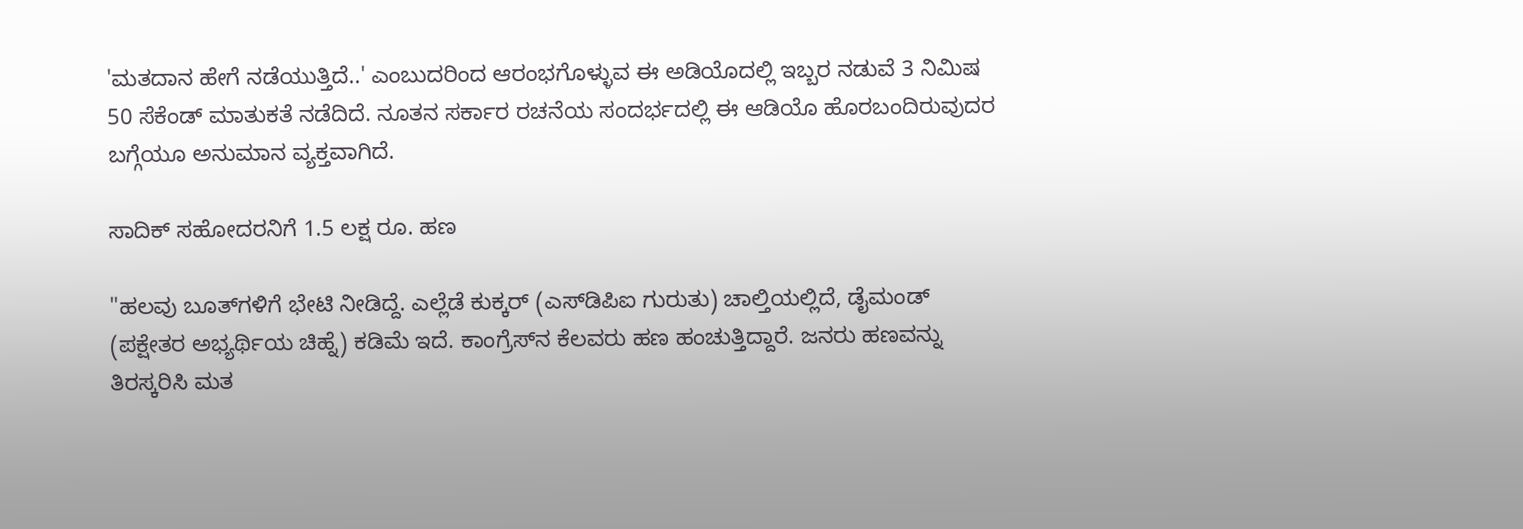'ಮತದಾನ ಹೇಗೆ ನಡೆಯುತ್ತಿದೆ..' ಎಂಬುದರಿಂದ ಆರಂಭಗೊಳ್ಳುವ ಈ ಅಡಿಯೊದಲ್ಲಿ ಇಬ್ಬರ ನಡುವೆ 3 ನಿಮಿಷ 50 ಸೆಕೆಂಡ್ ಮಾತುಕತೆ ನಡೆದಿದೆ. ನೂತನ ಸರ್ಕಾರ ರಚನೆಯ ಸಂದರ್ಭದಲ್ಲಿ ಈ ಆಡಿಯೊ ಹೊರಬಂದಿರುವುದರ ಬಗ್ಗೆಯೂ ಅನುಮಾನ ವ್ಯಕ್ತವಾಗಿದೆ.

ಸಾದಿಕ್ ಸಹೋದರನಿಗೆ 1.5 ಲಕ್ಷ ರೂ. ಹಣ

"ಹಲವು ಬೂತ್‌ಗಳಿಗೆ ಭೇಟಿ ನೀಡಿದ್ದೆ. ಎಲ್ಲೆಡೆ ಕುಕ್ಕರ್ (ಎಸ್‌ಡಿಪಿಐ ಗುರುತು) ಚಾಲ್ತಿಯಲ್ಲಿದೆ, ಡೈಮಂಡ್ (ಪಕ್ಷೇತರ ಅಭ್ಯರ್ಥಿಯ ಚಿಹ್ನೆ) ಕಡಿಮೆ ಇದೆ. ಕಾಂಗ್ರೆಸ್‌ನ ಕೆಲವರು ಹಣ ಹಂಚುತ್ತಿದ್ದಾರೆ. ಜನರು ಹಣವನ್ನು ತಿರಸ್ಕರಿಸಿ ಮತ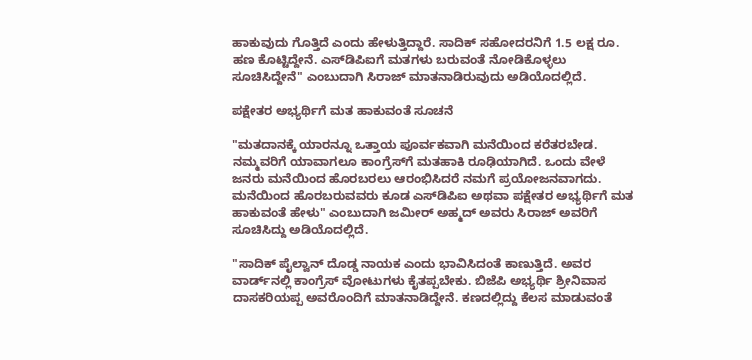ಹಾಕುವುದು ಗೊತ್ತಿದೆ ಎಂದು ಹೇಳುತ್ತಿದ್ದಾರೆ. ಸಾದಿಕ್ ಸಹೋದರನಿಗೆ 1.5 ಲಕ್ಷ ರೂ. ಹಣ ಕೊಟ್ಟಿದ್ದೇನೆ. ಎಸ್‌ಡಿಪಿಐಗೆ ಮತಗಳು ಬರುವಂತೆ ನೋಡಿಕೊಳ್ಳಲು ಸೂಚಿಸಿದ್ದೇನೆ" ಎಂಬುದಾಗಿ ಸಿರಾಜ್ ಮಾತನಾಡಿರುವುದು ಅಡಿಯೊದಲ್ಲಿದೆ.

ಪಕ್ಷೇತರ ಅಭ್ಯರ್ಥಿಗೆ ಮತ ಹಾಕುವಂತೆ ಸೂಚನೆ

"ಮತದಾನಕ್ಕೆ ಯಾರನ್ನೂ ಒತ್ತಾಯ ಪೂರ್ವಕವಾಗಿ ಮನೆಯಿಂದ ಕರೆತರಬೇಡ. ನಮ್ಮವರಿಗೆ ಯಾವಾಗಲೂ ಕಾಂಗ್ರೆಸ್‌ಗೆ ಮತಹಾಕಿ ರೂಢಿಯಾಗಿದೆ. ಒಂದು ವೇಳೆ ಜನರು ಮನೆಯಿಂದ ಹೊರಬರಲು ಆರಂಭಿಸಿದರೆ ನಮಗೆ ಪ್ರಯೋಜನವಾಗದು. ಮನೆಯಿಂದ ಹೊರಬರುವವರು ಕೂಡ ಎಸ್‌ಡಿಪಿಐ ಅಥವಾ ಪಕ್ಷೇತರ ಅಭ್ಯರ್ಥಿಗೆ ಮತ ಹಾಕುವಂತೆ ಹೇಳು" ಎಂಬುದಾಗಿ ಜಮೀರ್ ಅಹ್ಮದ್ ಅವರು ಸಿರಾಜ್ ಅವರಿಗೆ ಸೂಚಿಸಿದ್ದು ಅಡಿಯೊದಲ್ಲಿದೆ.

"ಸಾದಿಕ್ ಪೈಲ್ವಾನ್ ದೊಡ್ಡ ನಾಯಕ ಎಂದು ಭಾವಿಸಿದಂತೆ ಕಾಣುತ್ತಿದೆ. ಅವರ ವಾರ್ಡ್‌ನಲ್ಲಿ ಕಾಂಗ್ರೆಸ್ ವೋಟುಗಳು ಕೈತಪ್ಪಬೇಕು. ಬಿಜೆಪಿ ಅಭ್ಯರ್ಥಿ ಶ್ರೀನಿವಾಸ ದಾಸಕರಿಯಪ್ಪ ಅವರೊಂದಿಗೆ ಮಾತನಾಡಿದ್ದೇನೆ. ಕಣದಲ್ಲಿದ್ದು ಕೆಲಸ ಮಾಡುವಂತೆ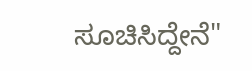ಸೂಚಿಸಿದ್ದೇನೆ"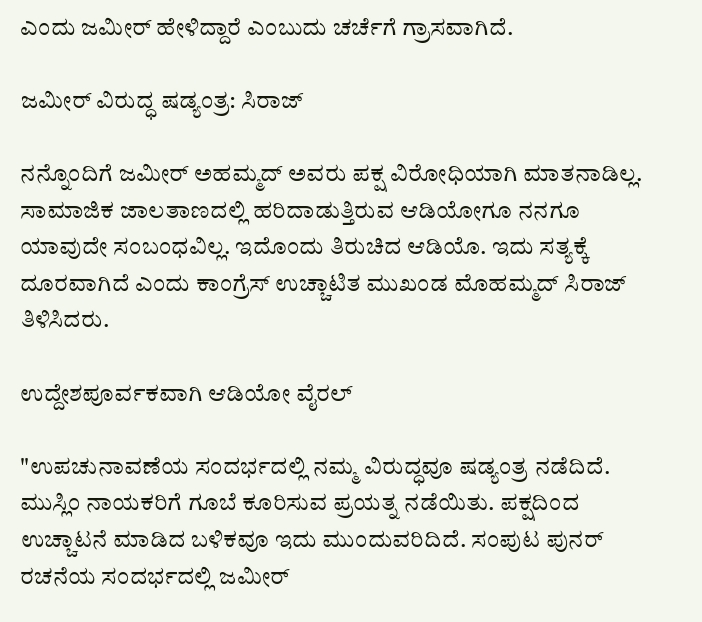ಎಂದು ಜಮೀರ್ ಹೇಳಿದ್ದಾರೆ ಎಂಬುದು ಚರ್ಚೆಗೆ ಗ್ರಾಸವಾಗಿದೆ.

ಜಮೀರ್ ವಿರುದ್ಧ ಷಡ್ಯಂತ್ರ: ಸಿರಾಜ್

ನನ್ನೊಂದಿಗೆ ಜಮೀರ್ ಅಹಮ್ಮದ್ ಅವರು ಪಕ್ಷ ವಿರೋಧಿಯಾಗಿ ಮಾತನಾಡಿಲ್ಲ. ಸಾಮಾಜಿಕ ಜಾಲತಾಣದಲ್ಲಿ ಹರಿದಾಡುತ್ತಿರುವ ಆಡಿಯೋಗೂ ನನಗೂ ಯಾವುದೇ ಸಂಬಂಧವಿಲ್ಲ. ಇದೊಂದು ತಿರುಚಿದ ಆಡಿಯೊ. ಇದು ಸತ್ಯಕ್ಕೆ ದೂರವಾಗಿದೆ ಎಂದು ಕಾಂಗ್ರೆಸ್ ಉಚ್ಚಾಟಿತ ಮುಖಂಡ ಮೊಹಮ್ಮದ್ ಸಿರಾಜ್ ತಿಳಿಸಿದರು.

ಉದ್ದೇಶಪೂರ್ವಕವಾಗಿ ಆಡಿಯೋ ವೈರಲ್‌

"ಉಪಚುನಾವಣೆಯ ಸಂದರ್ಭದಲ್ಲಿ ನಮ್ಮ ವಿರುದ್ಧವೂ ಷಡ್ಯಂತ್ರ ನಡೆದಿದೆ. ಮುಸ್ಲಿಂ ನಾಯಕರಿಗೆ ಗೂಬೆ ಕೂರಿಸುವ ಪ್ರಯತ್ನ ನಡೆಯಿತು. ಪಕ್ಷದಿಂದ ಉಚ್ಚಾಟನೆ ಮಾಡಿದ ಬಳಿಕವೂ ಇದು ಮುಂದುವರಿದಿದೆ. ಸಂಪುಟ ಪುನರ್ ರಚನೆಯ ಸಂದರ್ಭದಲ್ಲಿ ಜಮೀರ್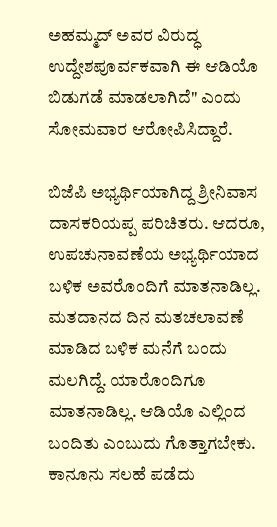ಅಹಮ್ಮದ್ ಅವರ ವಿರುದ್ಧ ಉದ್ದೇಶಪೂರ್ವಕವಾಗಿ ಈ ಆಡಿಯೊ ಬಿಡುಗಡೆ ಮಾಡಲಾಗಿದೆ" ಎಂದು ಸೋಮವಾರ ಆರೋಪಿಸಿದ್ದಾರೆ.

ಬಿಜೆಪಿ ಅಭ್ಯರ್ಥಿಯಾಗಿದ್ದ ಶ್ರೀನಿವಾಸ ದಾಸಕರಿಯಪ್ಪ ಪರಿಚಿತರು. ಆದರೂ, ಉಪಚುನಾವಣೆಯ ಅಭ್ಯರ್ಥಿಯಾದ ಬಳಿಕ ಅವರೊಂದಿಗೆ ಮಾತನಾಡಿಲ್ಲ. ಮತದಾನದ ದಿನ ಮತಚಲಾವಣೆ ಮಾಡಿದ ಬಳಿಕ ಮನೆಗೆ ಬಂದು ಮಲಗಿದ್ದೆ. ಯಾರೊಂದಿಗೂ ಮಾತನಾಡಿಲ್ಲ. ಆಡಿಯೊ ಎಲ್ಲಿಂದ ಬಂದಿತು ಎಂಬುದು ಗೊತ್ತಾಗಬೇಕು. ಕಾನೂನು ಸಲಹೆ ಪಡೆದು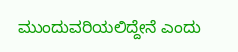ಮುಂದುವರಿಯಲಿದ್ದೇನೆ ಎಂದು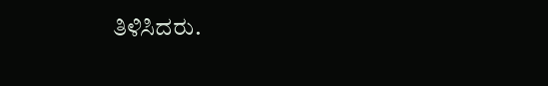ತಿಳಿಸಿದರು.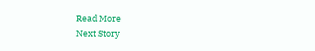Read More
Next Story